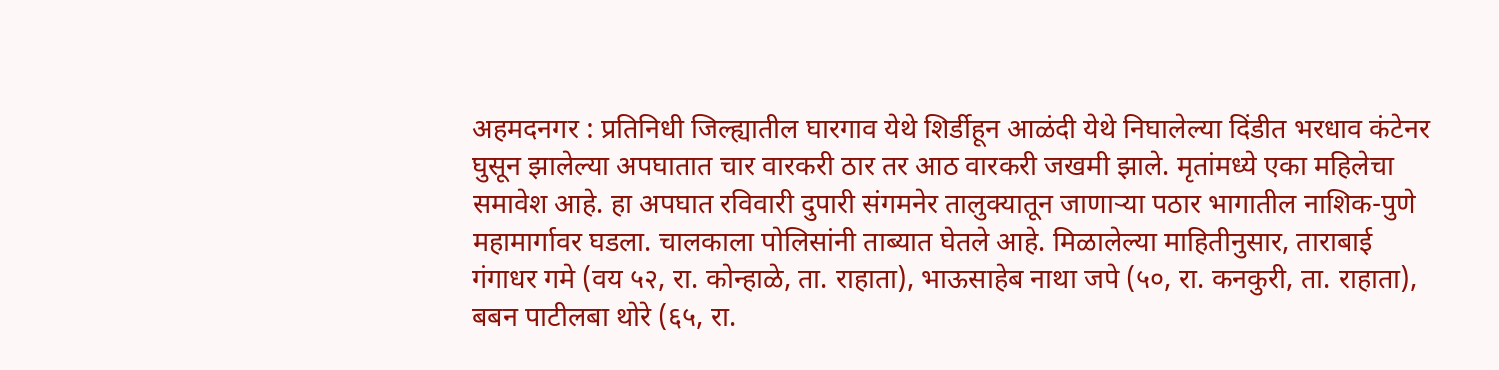अहमदनगर : प्रतिनिधी जिल्ह्यातील घारगाव येथे शिर्डीहून आळंदी येथे निघालेल्या दिंडीत भरधाव कंटेनर घुसून झालेल्या अपघातात चार वारकरी ठार तर आठ वारकरी जखमी झाले. मृतांमध्ये एका महिलेचा समावेश आहे. हा अपघात रविवारी दुपारी संगमनेर तालुक्यातून जाणाऱ्या पठार भागातील नाशिक-पुणे महामार्गावर घडला. चालकाला पोलिसांनी ताब्यात घेतले आहे. मिळालेल्या माहितीनुसार, ताराबाई गंगाधर गमे (वय ५२, रा. कोन्हाळे, ता. राहाता), भाऊसाहेब नाथा जपे (५०, रा. कनकुरी, ता. राहाता), बबन पाटीलबा थोरे (६५, रा.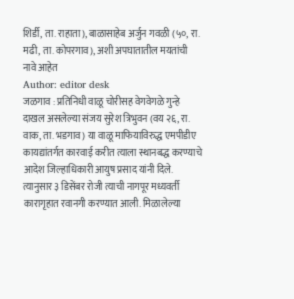शिर्डी, ता. राहाता), बाळासाहेब अर्जुन गवळी (५०, रा. मढी, ता. कोपरगाव), अशी अपघातातील मयतांची नावे आहेत
Author: editor desk
जळगाव : प्रतिनिधी वाळू चोरीसह वेगवेगळे गुन्हे दाखल असलेल्या संजय सुरेश त्रिभुवन (वय २६, रा. वाक, ता. भडगाव) या वाळू माफियाविरुद्ध एमपीडीए कायद्यांतर्गत कारवाई करीत त्याला स्थानबद्ध करण्याचे आदेश जिल्हाधिकारी आयुष प्रसाद यांनी दिले. त्यानुसार ३ डिसेंबर रोजी त्याची नागपूर मध्यवर्ती कारागृहात रवानगी करण्यात आली. मिळालेल्या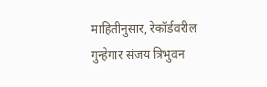माहितीनुसार, रेकॉर्डवरील गुन्हेगार संजय त्रिभुवन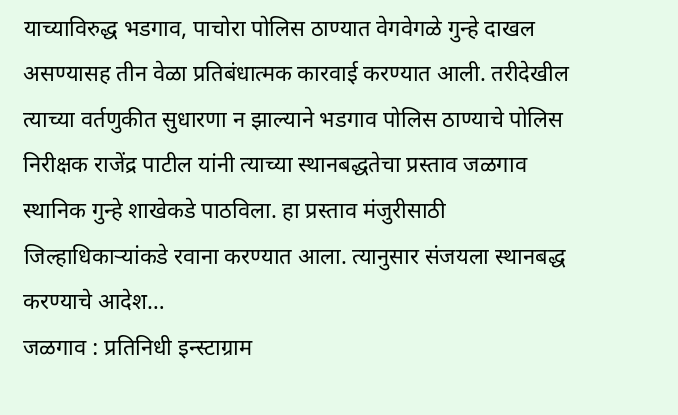याच्याविरुद्ध भडगाव, पाचोरा पोलिस ठाण्यात वेगवेगळे गुन्हे दाखल असण्यासह तीन वेळा प्रतिबंधात्मक कारवाई करण्यात आली. तरीदेखील त्याच्या वर्तणुकीत सुधारणा न झाल्याने भडगाव पोलिस ठाण्याचे पोलिस निरीक्षक राजेंद्र पाटील यांनी त्याच्या स्थानबद्धतेचा प्रस्ताव जळगाव स्थानिक गुन्हे शाखेकडे पाठविला. हा प्रस्ताव मंजुरीसाठी जिल्हाधिकाऱ्यांकडे रवाना करण्यात आला. त्यानुसार संजयला स्थानबद्ध करण्याचे आदेश…
जळगाव : प्रतिनिधी इन्स्टाग्राम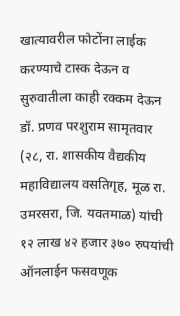खात्यावरील फोटोंना लाईक करण्याचे टास्क देऊन व सुरुवातीला काही रक्कम देऊन डॉ. प्रणव परशुराम सामृतवार (२८, रा. शासकीय वैद्यकीय महाविद्यालय वसतिगृह, मूळ रा. उमरसरा, जि. यवतमाळ) यांची १२ लाख ४२ हजार ३७० रुपयांची ऑनलाईन फसवणूक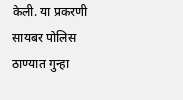केली. या प्रकरणी सायबर पोलिस ठाण्यात गुन्हा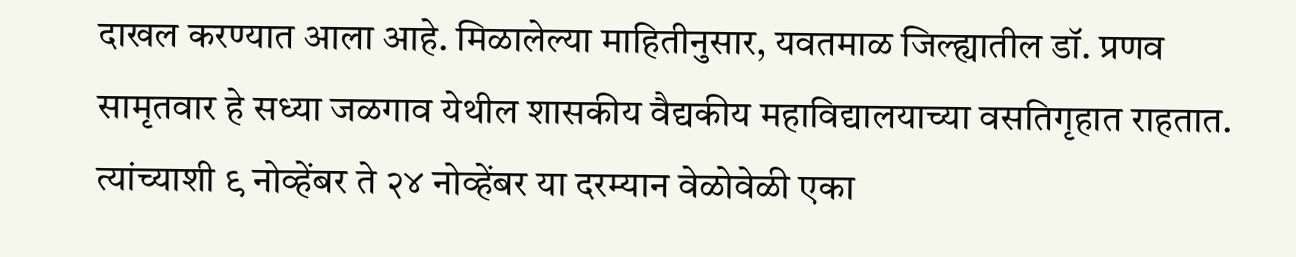दाखल करण्यात आला आहे. मिळालेल्या माहितीनुसार, यवतमाळ जिल्ह्यातील डॉ. प्रणव सामृतवार हे सध्या जळगाव येथील शासकीय वैद्यकीय महाविद्यालयाच्या वसतिगृहात राहतात. त्यांच्याशी ९ नोव्हेंबर ते २४ नोव्हेंबर या दरम्यान वेळोवेळी एका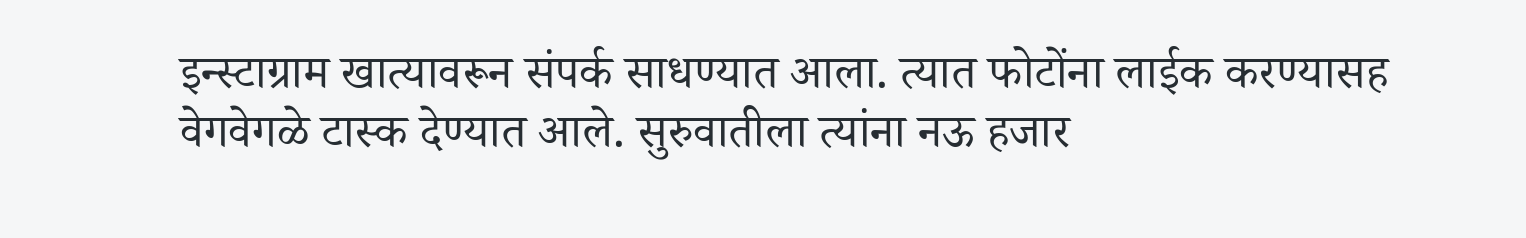इन्स्टाग्राम खात्यावरून संपर्क साधण्यात आला. त्यात फोटोंना लाईक करण्यासह वेगवेगळे टास्क देण्यात आले. सुरुवातीला त्यांना नऊ हजार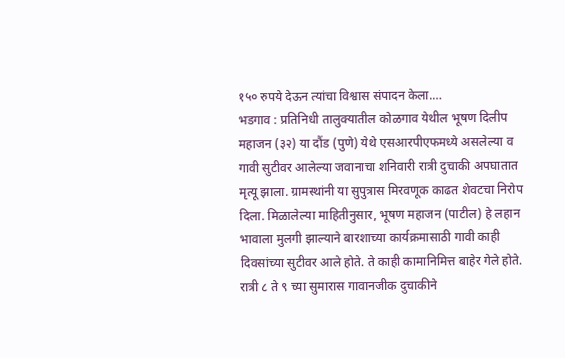१५० रुपये देऊन त्यांचा विश्वास संपादन केला.…
भडगाव : प्रतिनिधी तालुक्यातील कोळगाव येथील भूषण दिलीप महाजन (३२) या दौंड (पुणे) येथे एसआरपीएफमध्ये असलेल्या व गावी सुटीवर आलेल्या जवानाचा शनिवारी रात्री दुचाकी अपघातात मृत्यू झाला. ग्रामस्थांनी या सुपुत्रास मिरवणूक काढत शेवटचा निरोप दिला. मिळालेल्या माहितीनुसार, भूषण महाजन (पाटील) हे लहान भावाला मुलगी झाल्याने बारशाच्या कार्यक्रमासाठी गावी काही दिवसांच्या सुटीवर आले होते. ते काही कामानिमित्त बाहेर गेले होते. रात्री ८ ते ९ च्या सुमारास गावानजीक दुचाकीने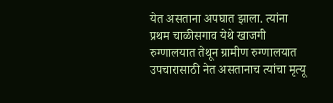येत असताना अपघात झाला. त्यांना प्रथम चाळीसगाव येथे खाजगी रुग्णालयात तेथून ग्रामीण रुग्णालयात उपचारासाठी नेत असतानाच त्यांचा मृत्यू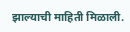झाल्याची माहिती मिळाली.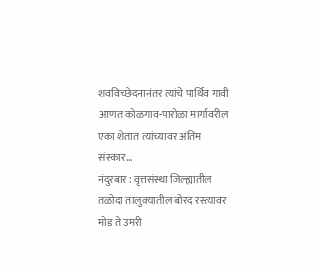शवविच्छेदनानंतर त्यांचे पार्थिव गावी आणत कोळगाव-पारोळा मार्गावरील एका शेतात त्यांच्यावर अंतिम संस्कार…
नंदुरबार : वृत्तसंस्था जिल्ह्यातील तळोदा तालुक्यातील बोरद रस्त्यावर मोड ते उमरी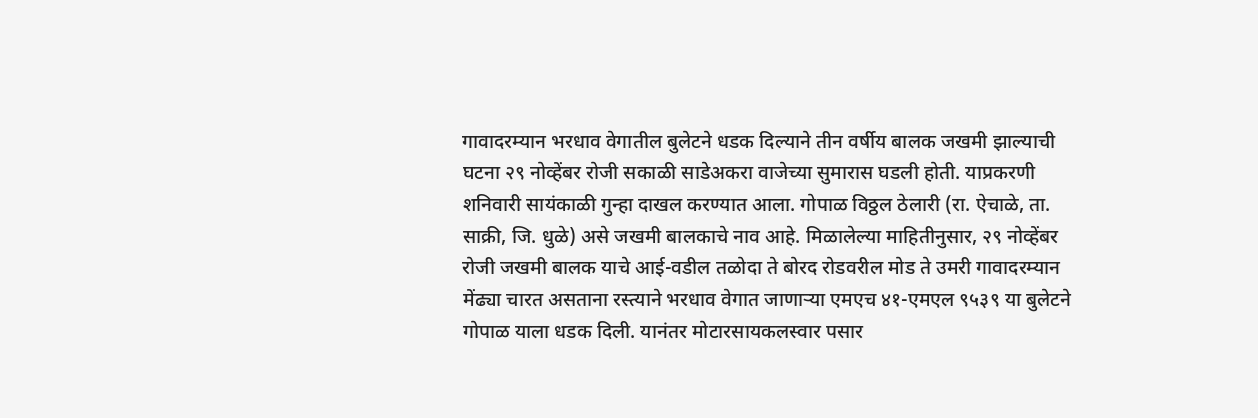गावादरम्यान भरधाव वेगातील बुलेटने धडक दिल्याने तीन वर्षीय बालक जखमी झाल्याची घटना २९ नोव्हेंबर रोजी सकाळी साडेअकरा वाजेच्या सुमारास घडली होती. याप्रकरणी शनिवारी सायंकाळी गुन्हा दाखल करण्यात आला. गोपाळ विठ्ठल ठेलारी (रा. ऐचाळे, ता. साक्री, जि. धुळे) असे जखमी बालकाचे नाव आहे. मिळालेल्या माहितीनुसार, २९ नोव्हेंबर रोजी जखमी बालक याचे आई-वडील तळोदा ते बोरद रोडवरील मोड ते उमरी गावादरम्यान मेंढ्या चारत असताना रस्त्याने भरधाव वेगात जाणाऱ्या एमएच ४१-एमएल ९५३९ या बुलेटने गोपाळ याला धडक दिली. यानंतर मोटारसायकलस्वार पसार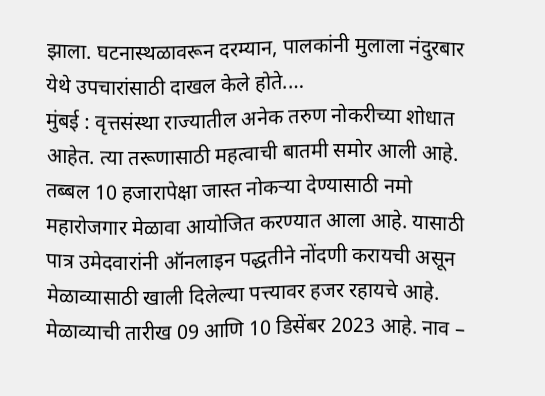झाला. घटनास्थळावरून दरम्यान, पालकांनी मुलाला नंदुरबार येथे उपचारांसाठी दाखल केले होते.…
मुंबई : वृत्तसंस्था राज्यातील अनेक तरुण नोकरीच्या शोधात आहेत. त्या तरूणासाठी महत्वाची बातमी समोर आली आहे. तब्बल 10 हजारापेक्षा जास्त नोकऱ्या देण्यासाठी नमो महारोजगार मेळावा आयोजित करण्यात आला आहे. यासाठी पात्र उमेदवारांनी ऑनलाइन पद्धतीने नोंदणी करायची असून मेळाव्यासाठी खाली दिलेल्या पत्त्यावर हजर रहायचे आहे. मेळाव्याची तारीख 09 आणि 10 डिसेंबर 2023 आहे. नाव –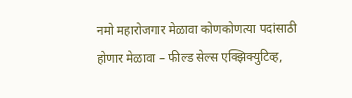नमो महारोजगार मेळावा कोणकोणत्या पदांसाठी होणार मेळावा – फील्ड सेल्स एक्झिक्युटिव्ह,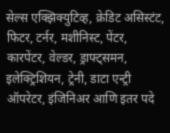सेल्स एक्झिक्युटिव्ह, क्रेडिट असिस्टंट, फिटर, टर्नर, मशीनिस्ट, पेंटर, कारपेंटर, वेल्डर, ड्राफ्ट्समन, इलेक्ट्रिशियन, ट्रेनी, डाटा एन्ट्री ऑपरेटर, इंजिनिअर आणि इतर पदे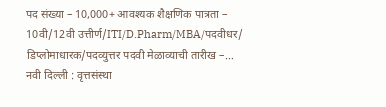पद संख्या – 10,000+ आवश्यक शैक्षणिक पात्रता – 10वी/12वी उत्तीर्ण/ITI/D.Pharm/MBA/पदवीधर/ डिप्लोमाधारक/पदव्युत्तर पदवी मेळाव्याची तारीख –…
नवी दिल्ली : वृत्तसंस्था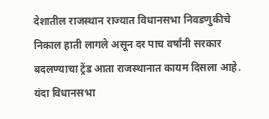देशातील राजस्थान राज्यात विधानसभा निवडणुकीचे निकाल हाती लागले असून दर पाच वर्षांनी सरकार बदलण्याचा ट्रेंड आता राजस्थानात कायम दिसला आहे. यंदा विधानसभा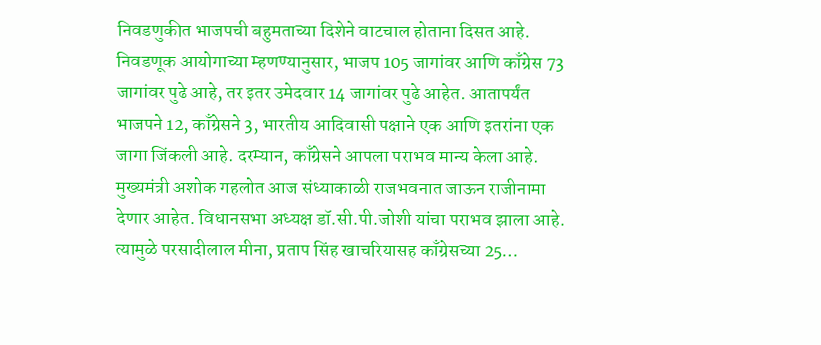निवडणुकीत भाजपची बहुमताच्या दिशेने वाटचाल होताना दिसत आहे. निवडणूक आयोगाच्या म्हणण्यानुसार, भाजप 105 जागांवर आणि काँग्रेस 73 जागांवर पुढे आहे, तर इतर उमेदवार 14 जागांवर पुढे आहेत. आतापर्यंत भाजपने 12, काँग्रेसने 3, भारतीय आदिवासी पक्षाने एक आणि इतरांना एक जागा जिंकली आहे. दरम्यान, काँग्रेसने आपला पराभव मान्य केला आहे. मुख्यमंत्री अशोक गहलोत आज संध्याकाळी राजभवनात जाऊन राजीनामा देणार आहेत. विधानसभा अध्यक्ष डॉ.सी.पी.जोशी यांचा पराभव झाला आहे. त्यामुळे परसादीलाल मीना, प्रताप सिंह खाचरियासह काँग्रेसच्या 25…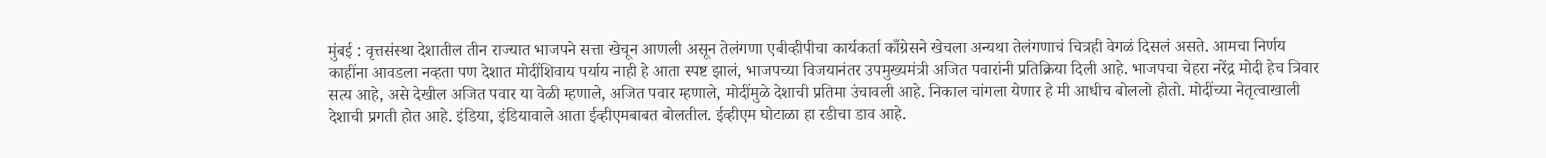मुंबई : वृत्तसंस्था देशातील तीन राज्यात भाजपने सत्ता खेचून आणली असून तेलंगणा एबीव्हीपीचा कार्यकर्ता काँग्रेसने खेचला अन्यथा तेलंगणाचं चित्रही वेगळं दिसलं असते. आमचा निर्णय काहींना आवडला नव्हता पण देशात मोदींशिवाय पर्याय नाही हे आता स्पष्ट झालं, भाजपच्या विजयानंतर उपमुख्यमंत्री अजित पवारांनी प्रतिक्रिया दिली आहे. भाजपचा चेहरा नरेंद्र मोदी हेच त्रिवार सत्य आहे, असे देखील अजित पवार या वेळी म्हणाले, अजित पवार म्हणाले, मोदींमुळे देशाची प्रतिमा उंचावली आहे. निकाल चांगला येणार हे मी आधीच बोललो होतो. मोदींच्या नेतृत्वाखाली देशाची प्रगती होत आहे. इंडिया, इंडियावाले आता ईव्हीएमबाबत बोलतील. ईव्हीएम घोटाळा हा रडीचा डाव आहे.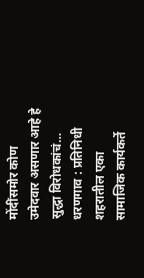मोंदींसमोर कोण उमेदवार असणार आहे हे सुद्धा विरोधकांचं…
धरणगाव : प्रतिनिधी शहरातील एका सामाजिक कार्यकर्ते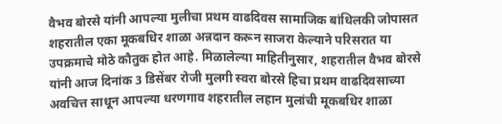वैभव बोरसे यांनी आपल्या मुलीचा प्रथम वाढदिवस सामाजिक बांधिलकी जोपासत शहरातील एका मूकबधिर शाळा अन्नदान करून साजरा केल्याने परिसरात या उपक्रमाचे मोठे कौतुक होत आहे. मिळालेल्या माहितीनुसार, शहरातील वैभव बोरसे यांनी आज दिनांक 3 डिसेंबर रोजी मुलगी स्वरा बोरसे हिचा प्रथम वाढदिवसाच्या अवचित्त साधून आपल्या धरणगाव शहरातील लहान मुलांची मूकबधिर शाळा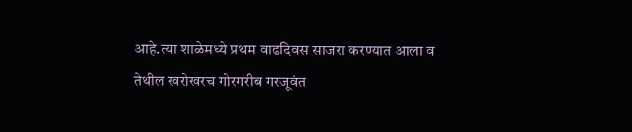आहे.त्या शाळेमध्ये प्रथम वाढदिवस साजरा करण्यात आला व तेथील खरोखरच गोरगरीब गरजूवंत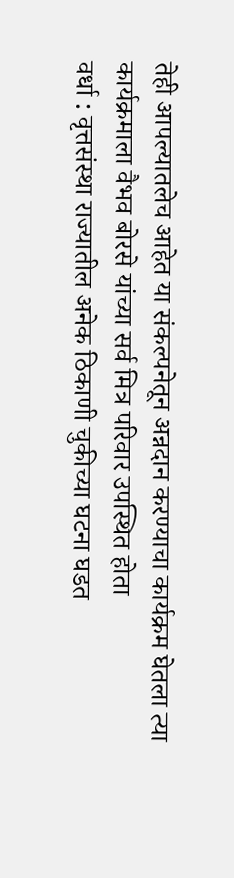तेही आपल्यातलेच आहेत या संकल्पनेतून अन्नदान करण्याचा कार्यक्रम घेतला त्या कार्यक्रमाला वैभव बोरसे यांच्या सर्व मित्र परिवार उपस्थित होता
वर्धा : वृत्तसंस्था राज्यातील अनेक ठिकाणी चुकीच्या घटना घडत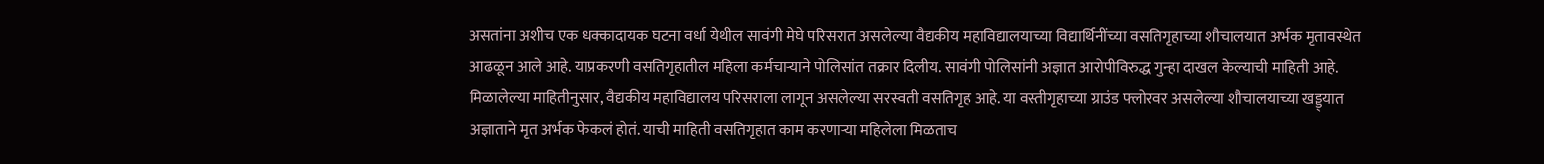असतांना अशीच एक धक्कादायक घटना वर्धा येथील सावंगी मेघे परिसरात असलेल्या वैद्यकीय महाविद्यालयाच्या विद्यार्थिनींच्या वसतिगृहाच्या शौचालयात अर्भक मृतावस्थेत आढळून आले आहे. याप्रकरणी वसतिगृहातील महिला कर्मचाऱ्याने पोलिसांत तक्रार दिलीय. सावंगी पोलिसांनी अज्ञात आरोपीविरुद्ध गुन्हा दाखल केल्याची माहिती आहे. मिळालेल्या माहितीनुसार, वैद्यकीय महाविद्यालय परिसराला लागून असलेल्या सरस्वती वसतिगृह आहे. या वस्तीगृहाच्या ग्राउंड फ्लोरवर असलेल्या शौचालयाच्या खड्ड्यात अज्ञाताने मृत अर्भक फेकलं होतं. याची माहिती वसतिगृहात काम करणाऱ्या महिलेला मिळताच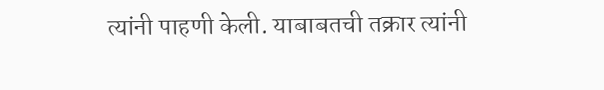त्यांनी पाहणी केली. याबाबतची तक्रार त्यांनी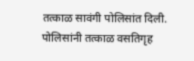तत्काळ सावंगी पोलिसांत दिली. पोलिसांनी तत्काळ वसतिगृह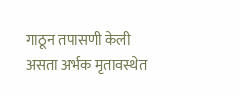गाठून तपासणी केली असता अर्भक मृतावस्थेत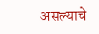असल्याचे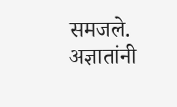समजले. अज्ञातांनी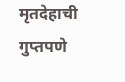मृतदेहाची गुप्तपणे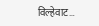विल्हेवाट…